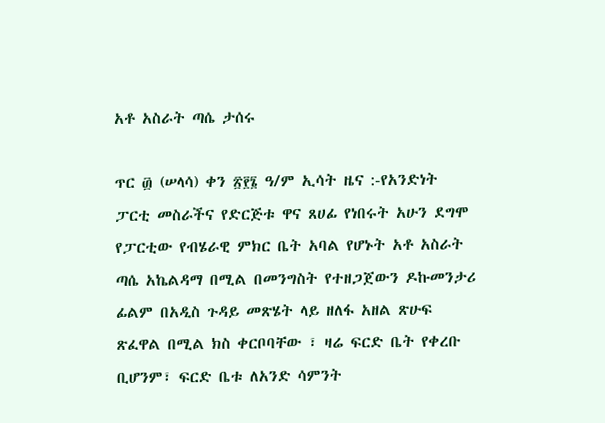አቶ አስራት ጣሴ ታሰሩ

ጥር ፴ (ሠላሳ) ቀን ፳፻፮ ዓ/ም ኢሳት ዜና :-የአንድነት ፓርቲ መስራችና የድርጅቱ ዋና ጸሀፊ የነበሩት አሁን ደግሞ የፓርቲው የብሄራዊ ምክር ቤት አባል የሆኑት አቶ አስራት ጣሴ አኬልዳማ በሚል በመንግስት የተዘጋጀውን ዶኩመንታሪ ፊልም በአዲስ ጉዳይ መጽሄት ላይ ዘለፋ አዘል ጽሁፍ ጽፈዋል በሚል ክስ ቀርቦባቸው ፣ ዛሬ ፍርድ ቤት የቀረቡ ቢሆንም፣ ፍርድ ቤቱ ለአንድ ሳምንት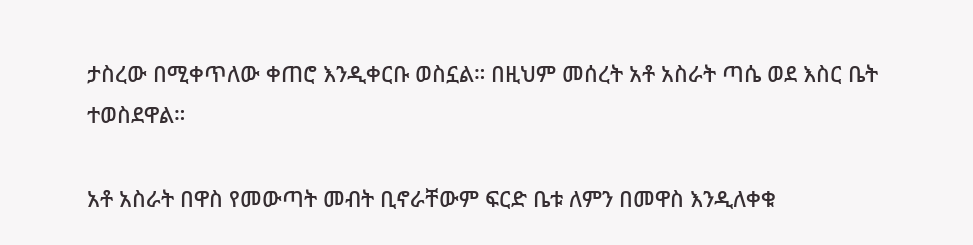ታስረው በሚቀጥለው ቀጠሮ እንዲቀርቡ ወስኗል። በዚህም መሰረት አቶ አስራት ጣሴ ወደ እስር ቤት ተወስደዋል።

አቶ አስራት በዋስ የመውጣት መብት ቢኖራቸውም ፍርድ ቤቱ ለምን በመዋስ እንዲለቀቁ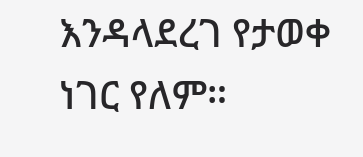እንዳላደረገ የታወቀ ነገር የለም።